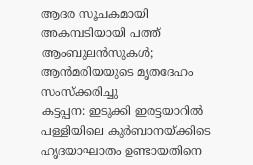ആദര സൂചകമായി അകമ്പടിയായി പത്ത് ആംബുലൻസുകൾ; ആൻമരിയയുടെ മൃതദേഹം സംസ്ക്കരിച്ചു
കട്ടപ്പന: ഇടുക്കി ഇരട്ടയാറിൽ പള്ളിയിലെ കുർബാനയ്ക്കിടെ ഹൃദയാഘാതം ഉണ്ടായതിനെ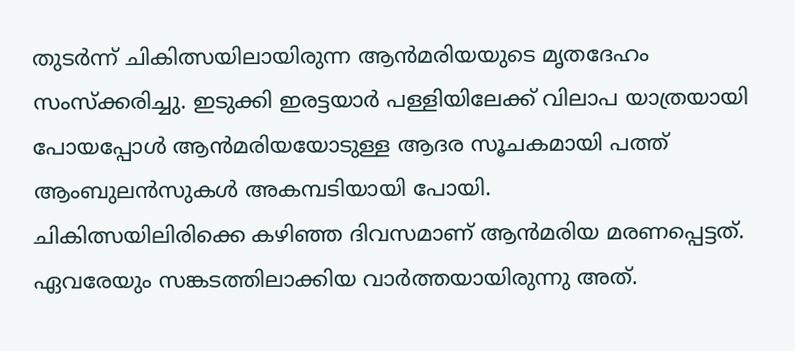തുടർന്ന് ചികിത്സയിലായിരുന്ന ആൻമരിയയുടെ മൃതദേഹം സംസ്ക്കരിച്ചു. ഇടുക്കി ഇരട്ടയാർ പള്ളിയിലേക്ക് വിലാപ യാത്രയായി പോയപ്പോൾ ആൻമരിയയോടുള്ള ആദര സൂചകമായി പത്ത് ആംബുലൻസുകൾ അകമ്പടിയായി പോയി.
ചികിത്സയിലിരിക്കെ കഴിഞ്ഞ ദിവസമാണ് ആൻമരിയ മരണപ്പെട്ടത്. ഏവരേയും സങ്കടത്തിലാക്കിയ വാർത്തയായിരുന്നു അത്.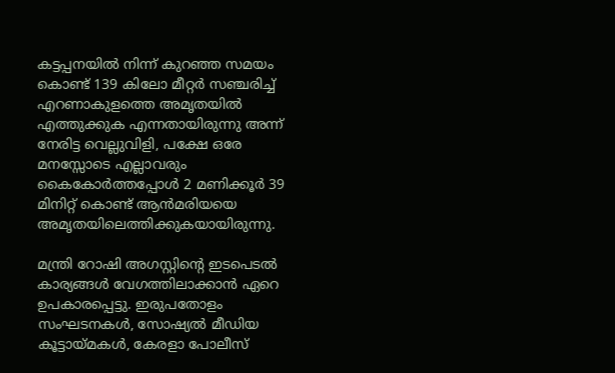കട്ടപ്പനയിൽ നിന്ന് കുറഞ്ഞ സമയം കൊണ്ട് 139 കിലോ മീറ്റർ സഞ്ചരിച്ച് എറണാകുളത്തെ അമൃതയിൽ എത്തുക്കുക എന്നതായിരുന്നു അന്ന് നേരിട്ട വെല്ലുവിളി, പക്ഷേ ഒരേ മനസ്സോടെ എല്ലാവരും കൈകോർത്തപ്പോൾ 2 മണിക്കൂർ 39 മിനിറ്റ് കൊണ്ട് ആൻമരിയയെ അമൃതയിലെത്തിക്കുകയായിരുന്നു.

മന്ത്രി റോഷി അഗസ്റ്റിന്റെ ഇടപെടൽ കാര്യങ്ങൾ വേഗത്തിലാക്കാൻ ഏറെ ഉപകാരപ്പെട്ടു. ഇരുപതോളം സംഘടനകൾ, സോഷ്യൽ മീഡിയ കൂട്ടായ്മകൾ, കേരളാ പോലീസ്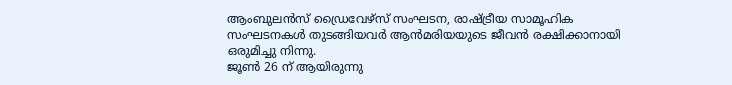ആംബുലൻസ് ഡ്രൈവേഴ്സ് സംഘടന, രാഷ്ട്രീയ സാമൂഹിക സംഘടനകൾ തുടങ്ങിയവർ ആൻമരിയയുടെ ജീവൻ രക്ഷിക്കാനായി ഒരുമിച്ചു നിന്നു.
ജൂൺ 26 ന് ആയിരുന്നു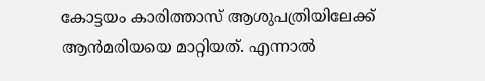കോട്ടയം കാരിത്താസ് ആശുപത്രിയിലേക്ക് ആൻമരിയയെ മാറ്റിയത്. എന്നാൽ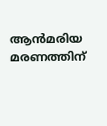ആൻമരിയ മരണത്തിന്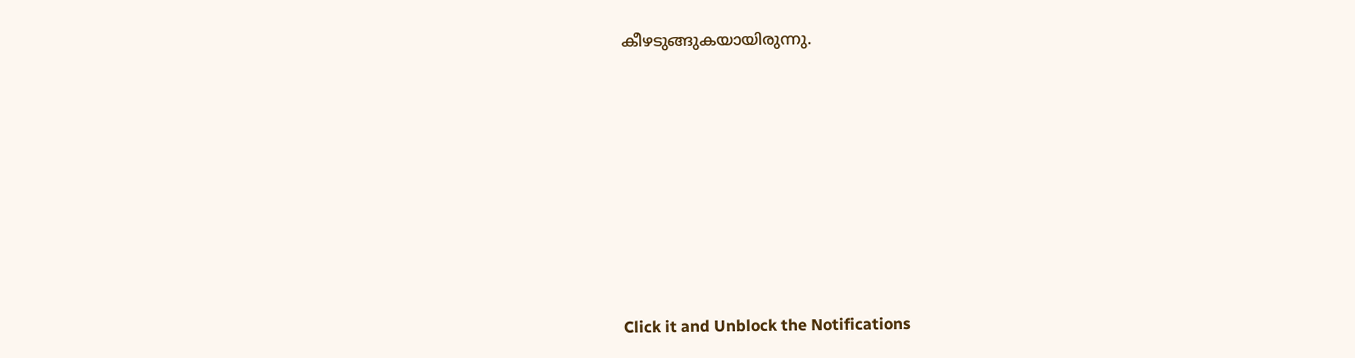കീഴടുങ്ങുകയായിരുന്നു.












Click it and Unblock the Notifications